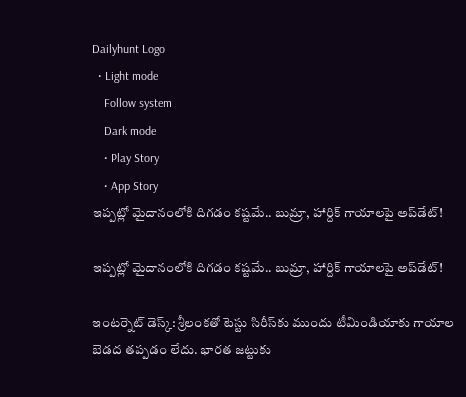Dailyhunt Logo
  • Light mode
    Follow system
    Dark mode
    • Play Story
    • App Story
ఇప్పట్లో మైదానంలోకి దిగడం కష్టమే.. బుమ్రా, హార్దిక్ గాయాలపై అప్‌డేట్!

ఇప్పట్లో మైదానంలోకి దిగడం కష్టమే.. బుమ్రా, హార్దిక్ గాయాలపై అప్‌డేట్!

ఇంటర్నెట్ డెస్క్: శ్రీలంకతో టెస్టు సిరీస్‌కు ముందు టీమిండియాకు గాయాల బెడద తప్పడం లేదు. భారత జట్టుకు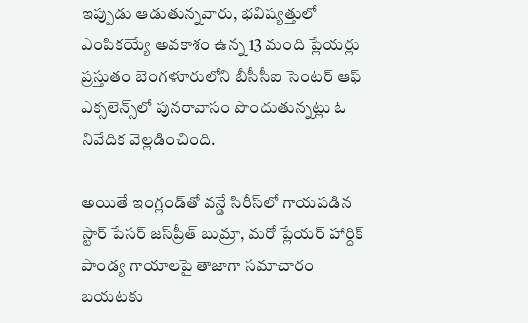ఇప్పుడు ఆడుతున్నవారు, భవిష్యత్తులో ఎంపికయ్యే అవకాశం ఉన్న 13 మంది ప్లేయర్లు ప్రస్తుతం బెంగళూరులోని బీసీసీఐ సెంటర్ ఆఫ్ ఎక్సలెన్స్‌లో పునరావాసం పొందుతున్నట్లు ఓ నివేదిక వెల్లడించింది.

అయితే ఇంగ్లండ్‌తో వన్డే సిరీస్‌లో గాయపడిన స్టార్ పేసర్ జస్‌ప్రీత్ బుమ్రా, మరో ప్లేయర్ హార్దిక్ పాండ్య గాయాలపై తాజాగా సమాచారం బయటకు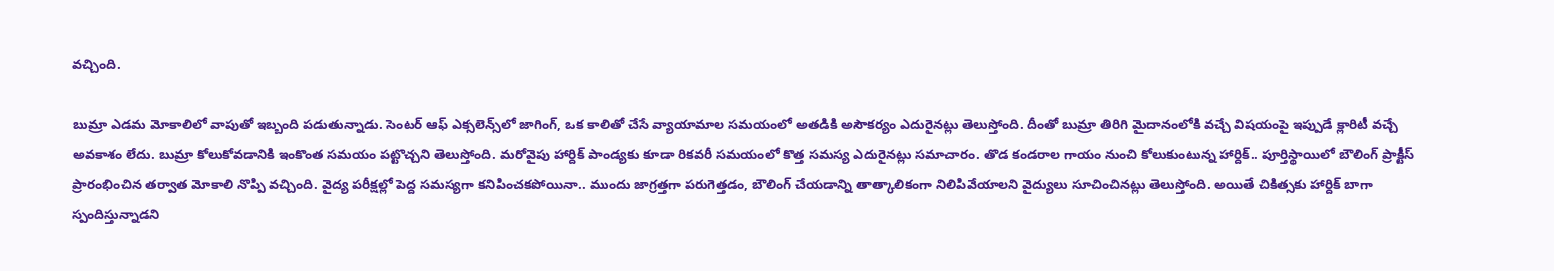వచ్చింది.

బుమ్రా ఎడమ మోకాలిలో వాపుతో ఇబ్బంది పడుతున్నాడు. సెంటర్ ఆఫ్ ఎక్సలెన్స్‌లో జాగింగ్, ఒక కాలితో చేసే వ్యాయామాల సమయంలో అతడికి అసౌకర్యం ఎదురైనట్లు తెలుస్తోంది. దీంతో బుమ్రా తిరిగి మైదానంలోకి వచ్చే విషయంపై ఇప్పుడే క్లారిటీ వచ్చే అవకాశం లేదు. బుమ్రా కోలుకోవడానికి ఇంకొంత సమయం పట్టొచ్చని తెలుస్తోంది. మరోవైపు హార్దిక్ పాండ్యకు కూడా రికవరీ సమయంలో కొత్త సమస్య ఎదురైనట్లు సమాచారం. తొడ కండరాల గాయం నుంచి కోలుకుంటున్న హార్దిక్.. పూర్తిస్థాయిలో బౌలింగ్ ప్రాక్టీస్ ప్రారంభించిన తర్వాత మోకాలి నొప్పి వచ్చింది. వైద్య పరీక్షల్లో పెద్ద సమస్యగా కనిపించకపోయినా.. ముందు జాగ్రత్తగా పరుగెత్తడం, బౌలింగ్ చేయడాన్ని తాత్కాలికంగా నిలిపివేయాలని వైద్యులు సూచించినట్లు తెలుస్తోంది. అయితే చికిత్సకు హార్దిక్ బాగా స్పందిస్తున్నాడని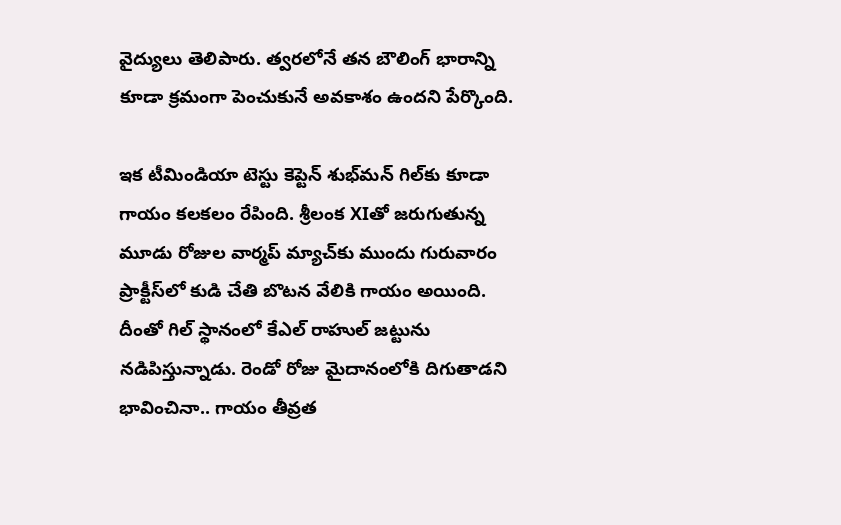వైద్యులు తెలిపారు. త్వరలోనే తన బౌలింగ్ భారాన్ని కూడా క్రమంగా పెంచుకునే అవకాశం ఉందని పేర్కొంది.

ఇక టీమిండియా టెస్టు కెప్టెన్ శుభ్‌మన్ గిల్‌కు కూడా గాయం కలకలం రేపింది. శ్రీలంక XIతో జరుగుతున్న మూడు రోజుల వార్మప్ మ్యాచ్‌కు ముందు గురువారం ప్రాక్టీస్‌లో కుడి చేతి బొటన వేలికి గాయం అయింది. దీంతో గిల్ స్థానంలో కేఎల్ రాహుల్ జట్టును నడిపిస్తున్నాడు. రెండో రోజు మైదానంలోకి దిగుతాడని భావించినా.. గాయం తీవ్రత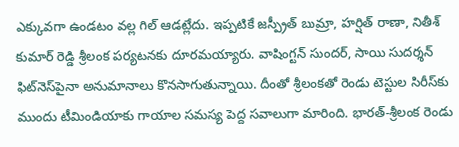ఎక్కువగా ఉండటం వల్ల గిల్ ఆడట్లేదు. ఇప్పటికే జస్ప్రీత్ బుమ్రా, హర్షిత్ రాణా, నితీశ్ కుమార్ రెడ్డి శ్రీలంక పర్యటనకు దూరమయ్యారు. వాషింగ్టన్ సుందర్, సాయి సుదర్శన్ ఫిట్‌నెస్‌పైనా అనుమానాలు కొనసాగుతున్నాయి. దీంతో శ్రీలంకతో రెండు టెస్టుల సిరీస్‌కు ముందు టీమిండియాకు గాయాల సమస్య పెద్ద సవాలుగా మారింది. భారత్-శ్రీలంక రెండు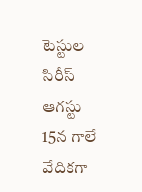టెస్టుల సిరీస్ ఆగస్టు 15న గాలే వేదికగా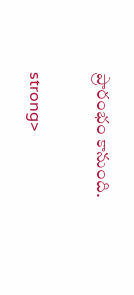ప్రారంభం కానుంది.

strong>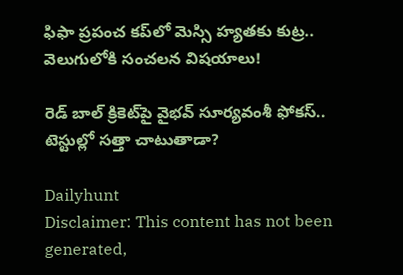ఫిఫా ప్రపంచ కప్‌లో మెస్సి హ్యతకు కుట్ర.. వెలుగులోకి సంచలన విషయాలు!

రెడ్ బాల్‌ క్రికెట్‌పై వైభవ్ సూర్యవంశీ ఫోకస్.. టెస్టుల్లో సత్తా చాటుతాడా?

Dailyhunt
Disclaimer: This content has not been generated,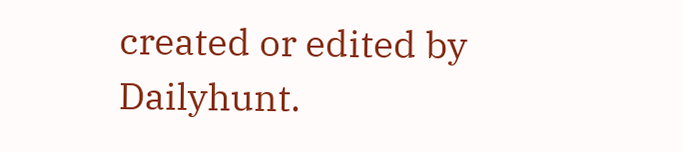created or edited by Dailyhunt.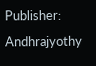Publisher: Andhrajyothy